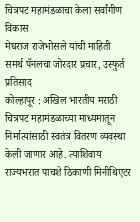चित्रपट महामंडळाचा केला सर्वांगीण विकास
मेघराज राजेभोसले यांची माहिती
समर्थ पॅनलचा जोरदार प्रचार, उस्फुर्त प्रतिसाद
कोल्हापूर : अखिल भारतीय मराठी चित्रपट महामंडळाच्या माध्यमातून निर्मात्यांसाठी स्वतंत्र वितरण व्यवस्था केली जाणार आहे. त्याशिवाय राज्यभरात पाचशे ठिकाणी मिनीथिएटर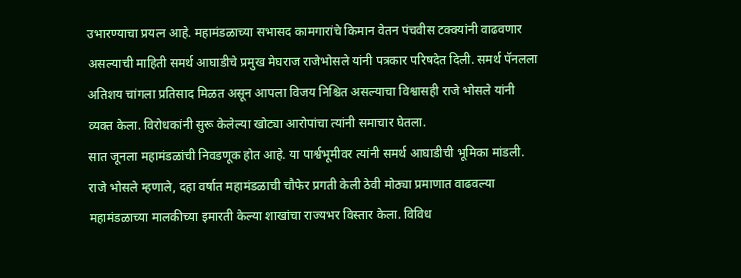उभारण्याचा प्रयत्न आहे. महामंडळाच्या सभासद कामगारांचे किमान वेतन पंचवीस टक्क्यांनी वाढवणार असल्याची माहिती समर्थ आघाडीचे प्रमुख मेघराज राजेभोसले यांनी पत्रकार परिषदेत दिली. समर्थ पॅनलला अतिशय चांगला प्रतिसाद मिळत असून आपला विजय निश्चित असल्याचा विश्वासही राजे भोसले यांनी व्यक्त केला. विरोधकांनी सुरू केलेल्या खोट्या आरोपांचा त्यांनी समाचार घेतला.
सात जूनला महामंडळांची निवडणूक होत आहे. या पार्श्वभूमीवर त्यांनी समर्थ आघाडीची भूमिका मांडली.
राजे भोसले म्हणाले, दहा वर्षात महामंडळाची चौफेर प्रगती केली ठेवी मोठ्या प्रमाणात वाढवल्या महामंडळाच्या मालकीच्या इमारती केल्या शाखांचा राज्यभर विस्तार केला. विविध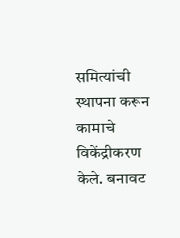समित्यांची स्थापना करून कामाचे विकेंद्रीकरण केले. बनावट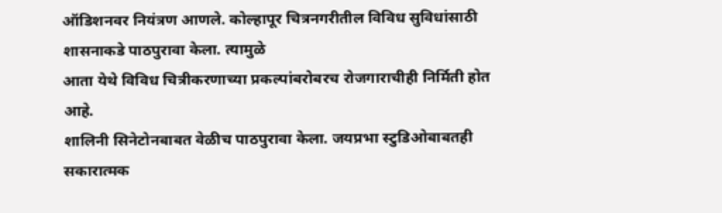ऑडिशनवर नियंत्रण आणले. कोल्हापूर चित्रनगरीतील विविध सुविधांसाठी शासनाकडे पाठपुरावा केला. त्यामुळे
आता येथे विविध चित्रीकरणाच्या प्रकल्पांबरोबरच रोजगाराचीही निर्मिती होत आहे.
शालिनी सिनेटोनबाबत वेळीच पाठपुरावा केला. जयप्रभा स्टुडिओबाबतही सकारात्मक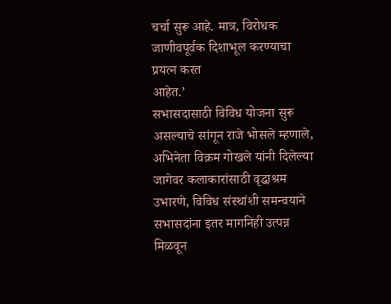चर्चा सुरू आहे. मात्र, विरोधक जाणीवपूर्वक दिशाभूल करण्याचा प्रयत्न करत
आहेत.’
सभासदासाठी विविध योजना सुरू असल्याचे सांगून राजे भोसले म्हणाले, अभिनेता विक्रम गोखले यांनी दिलेल्या जागेवर कलाकारांसाठी वृद्धाश्रम उभारणे, विविध संस्थांशी समन्वयाने सभासदांना इतर मागनिही उत्पन्न मिळवून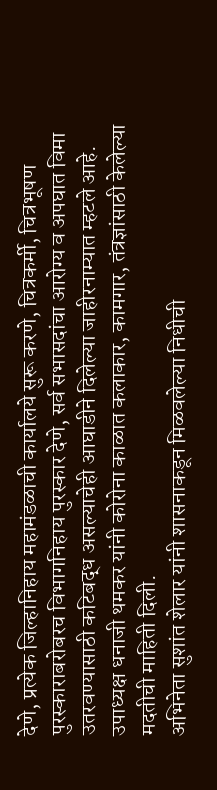देणे, प्रत्येक जिल्हानिहाय महामंडळाची कार्यालये सुरू करणे, चित्रकर्मी, चित्रभूषण पुरस्काराबरोबरच विभागनिहाय पुरस्कार देणे, सर्व सभासदांचा आरोग्य व अपघात विमा उतरवण्यासाठी कटिबद्ध असल्याचेही आघाडीने दिलेल्या जाहीरनाम्यात म्हटले आहे.
उपाध्यक्ष धनाजी थमकर यांनी कोरोना काळात कलाकार, कामगार, तंत्रज्ञांसाठी केलेल्या मदतीची माहिती दिली.
अभिनेता सुशांत शेलार यांनी शासनाकडून मिळवलेल्या निधीची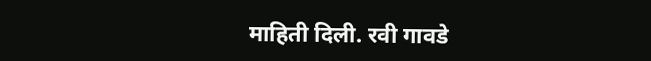माहिती दिली. रवी गावडे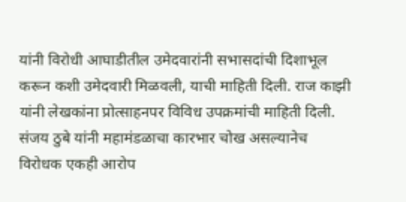यांनी विरोधी आघाडीतील उमेदवारांनी सभासदांची दिशाभूल करून कशी उमेदवारी मिळवली, याची माहिती दिली. राज काझी यांनी लेखकांना प्रोत्साहनपर विविध उपक्रमांची माहिती दिली. संजय ठुबे यांनी महामंडळाचा कारभार चोख असल्यानेच विरोधक एकही आरोप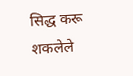सिद्ध करू शकलेले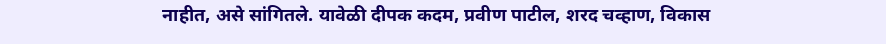नाहीत, असे सांगितले. यावेळी दीपक कदम, प्रवीण पाटील, शरद चव्हाण, विकास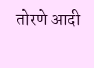तोरणे आदी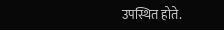उपस्थित होते.